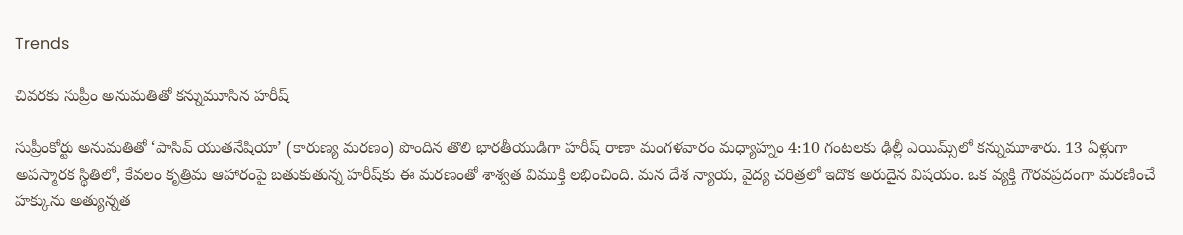Trends

చివరకు సుప్రీం అనుమతితో కన్నుమూసిన హరీష్

సుప్రీంకోర్టు అనుమతితో ‘పాసివ్ యుతనేషియా’ (కారుణ్య మరణం) పొందిన తొలి భారతీయుడిగా హరీష్ రాణా మంగళవారం మధ్యాహ్నం 4:10 గంటలకు ఢిల్లీ ఎయిమ్స్‌లో కన్నుమూశారు. 13 ఏళ్లుగా అపస్మారక స్థితిలో, కేవలం కృత్రిమ ఆహారంపై బతుకుతున్న హరీష్‌కు ఈ మరణంతో శాశ్వత విముక్తి లభించింది. మన దేశ న్యాయ, వైద్య చరిత్రలో ఇదొక అరుదైన విషయం. ఒక వ్యక్తి గౌరవప్రదంగా మరణించే హక్కును అత్యున్నత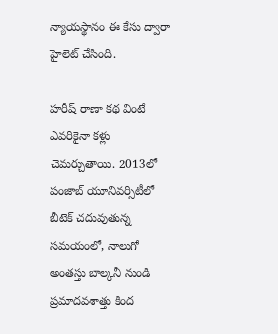న్యాయస్థానం ఈ కేసు ద్వారా హైలెట్ చేసింది.

హరీష్ రాణా కథ వింటే ఎవరికైనా కళ్లు చెమర్చుతాయి. 2013లో పంజాబ్ యూనివర్సిటీలో బీటెక్ చదువుతున్న సమయంలో, నాలుగో అంతస్తు బాల్కనీ నుండి ప్రమాదవశాత్తు కింద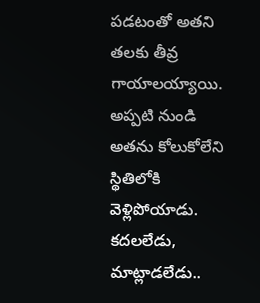పడటంతో అతని తలకు తీవ్ర గాయాలయ్యాయి. అప్పటి నుండి అతను కోలుకోలేని స్థితిలోకి వెళ్లిపోయాడు. కదలలేడు, మాట్లాడలేడు..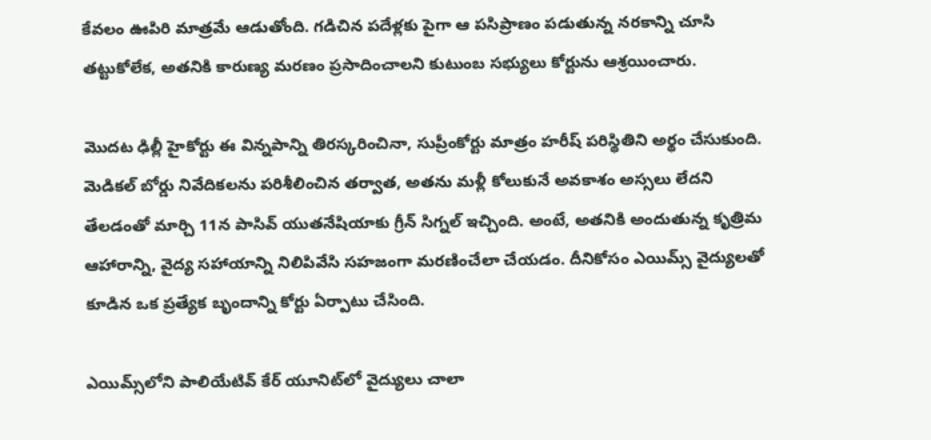కేవలం ఊపిరి మాత్రమే ఆడుతోంది. గడిచిన పదేళ్లకు పైగా ఆ పసిప్రాణం పడుతున్న నరకాన్ని చూసి తట్టుకోలేక, అతనికి కారుణ్య మరణం ప్రసాదించాలని కుటుంబ సభ్యులు కోర్టును ఆశ్రయించారు.

మొదట ఢిల్లీ హైకోర్టు ఈ విన్నపాన్ని తిరస్కరించినా, సుప్రీంకోర్టు మాత్రం హరీష్ పరిస్థితిని అర్థం చేసుకుంది. మెడికల్ బోర్డు నివేదికలను పరిశీలించిన తర్వాత, అతను మళ్లీ కోలుకునే అవకాశం అస్సలు లేదని తేలడంతో మార్చి 11న పాసివ్ యుతనేషియాకు గ్రీన్ సిగ్నల్ ఇచ్చింది. అంటే, అతనికి అందుతున్న కృత్రిమ ఆహారాన్ని, వైద్య సహాయాన్ని నిలిపివేసి సహజంగా మరణించేలా చేయడం. దీనికోసం ఎయిమ్స్ వైద్యులతో కూడిన ఒక ప్రత్యేక బృందాన్ని కోర్టు ఏర్పాటు చేసింది.

ఎయిమ్స్‌లోని పాలియేటివ్ కేర్ యూనిట్‌లో వైద్యులు చాలా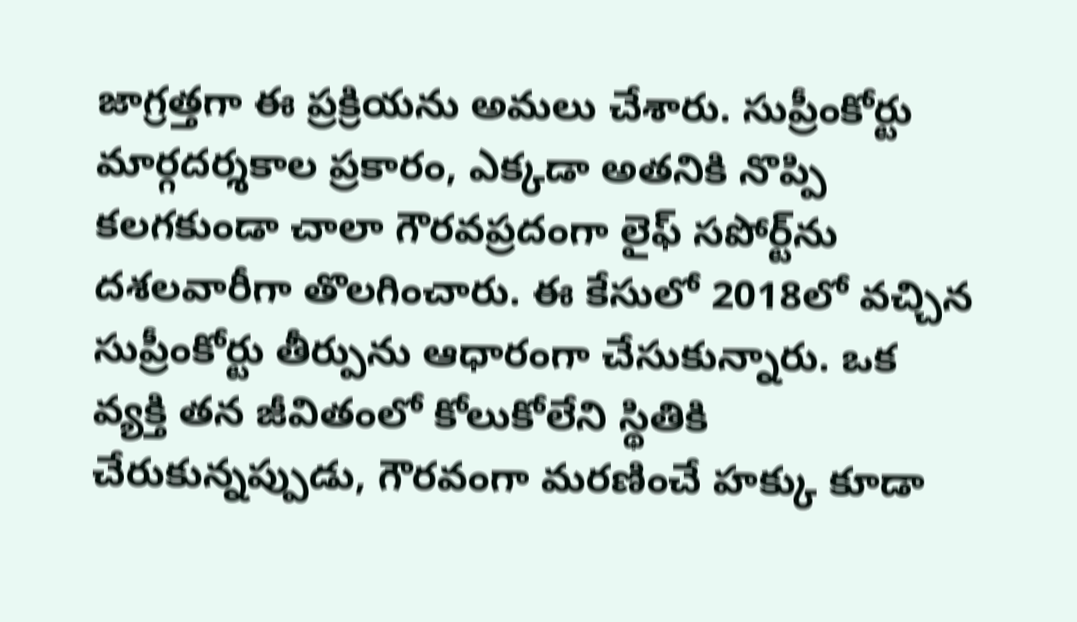జాగ్రత్తగా ఈ ప్రక్రియను అమలు చేశారు. సుప్రీంకోర్టు మార్గదర్శకాల ప్రకారం, ఎక్కడా అతనికి నొప్పి కలగకుండా చాలా గౌరవప్రదంగా లైఫ్ సపోర్ట్‌ను దశలవారీగా తొలగించారు. ఈ కేసులో 2018లో వచ్చిన సుప్రీంకోర్టు తీర్పును ఆధారంగా చేసుకున్నారు. ఒక వ్యక్తి తన జీవితంలో కోలుకోలేని స్థితికి చేరుకున్నప్పుడు, గౌరవంగా మరణించే హక్కు కూడా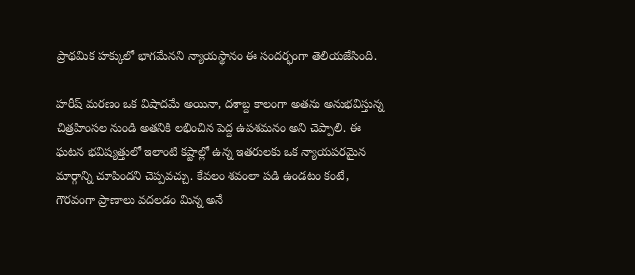ప్రాథమిక హక్కులో భాగమేనని న్యాయస్థానం ఈ సందర్భంగా తెలియజేసింది.

హరీష్ మరణం ఒక విషాదమే అయినా, దశాబ్ద కాలంగా అతను అనుభవిస్తున్న చిత్రహింసల నుండి అతనికి లభించిన పెద్ద ఉపశమనం అని చెప్పాలి. ఈ ఘటన భవిష్యత్తులో ఇలాంటి కష్టాల్లో ఉన్న ఇతరులకు ఒక న్యాయపరమైన మార్గాన్ని చూపిందని చెప్పవచ్చు. కేవలం శవంలా పడి ఉండటం కంటే, గౌరవంగా ప్రాణాలు వదలడం మిన్న అనే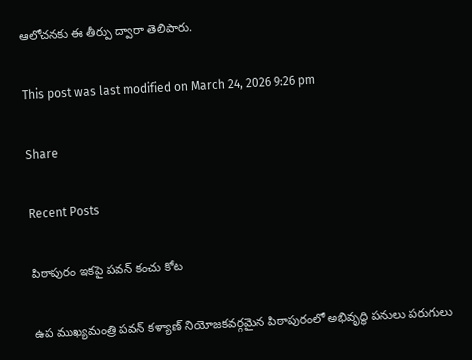ఆలోచనకు ఈ తీర్పు ద్వారా తెలిపారు.

This post was last modified on March 24, 2026 9:26 pm

Share

Recent Posts

పిఠాపురం ఇకపై పవన్ కంచు కోట

ఉప ముఖ్యమంత్రి పవన్ కళ్యాణ్ నియోజకవర్గమైన పిఠాపురంలో అభివృద్ధి పనులు పరుగులు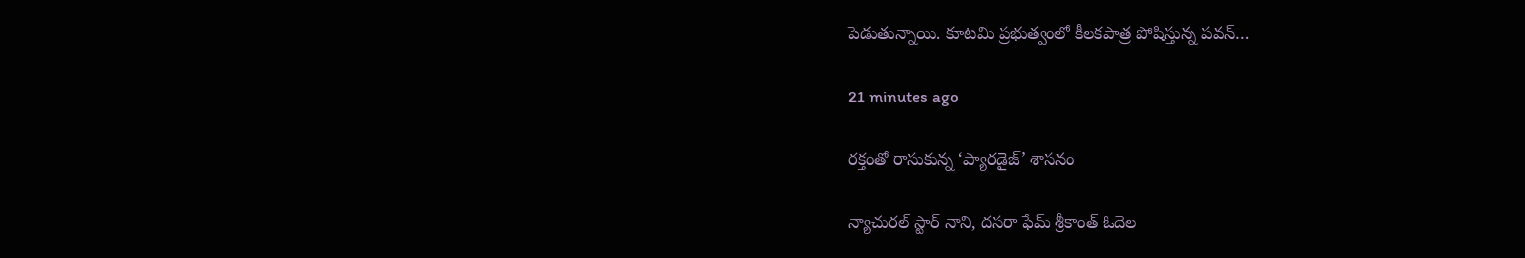పెడుతున్నాయి. కూటమి ప్రభుత్వంలో కీలకపాత్ర పోషిస్తున్న పవన్…

21 minutes ago

రక్తంతో రాసుకున్న ‘ప్యారడైజ్’ శాసనం

న్యాచురల్ స్టార్ నాని, దసరా ఫేమ్ శ్రీకాంత్ ఓదెల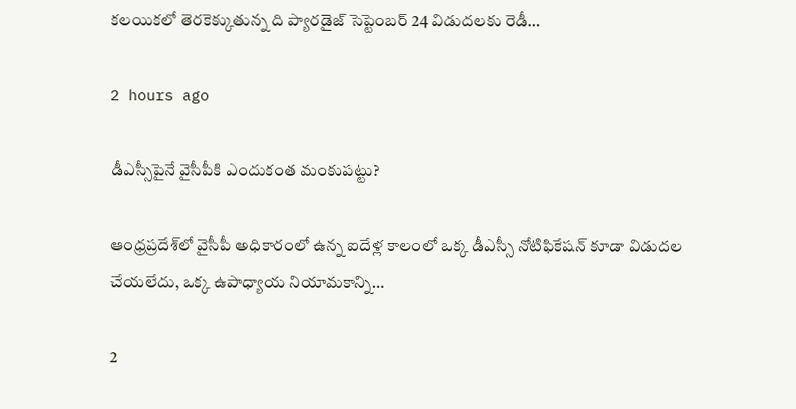కలయికలో తెరకెక్కుతున్న ది ప్యారడైజ్ సెప్టెంబర్ 24 విడుదలకు రెడీ…

2 hours ago

డీఎస్సీపైనే వైసీపీకి ఎందుకంత మంకుపట్టు?

ఆంధ్రప్రదేశ్‌లో వైసీపీ అధికారంలో ఉన్న ఐదేళ్ల కాలంలో ఒక్క డీఎస్సీ నోటిఫికేషన్ కూడా విడుదల చేయలేదు, ఒక్క ఉపాధ్యాయ నియామకాన్ని…

2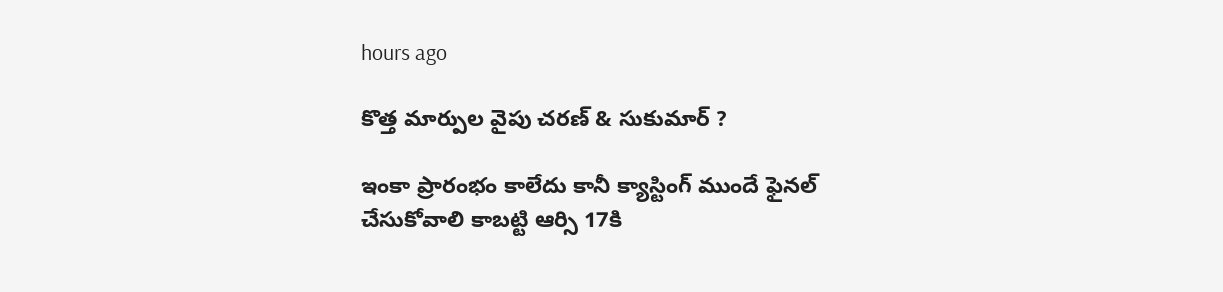hours ago

కొత్త మార్పుల వైపు చరణ్ & సుకుమార్ ?

ఇంకా ప్రారంభం కాలేదు కానీ క్యాస్టింగ్ ముందే ఫైనల్ చేసుకోవాలి కాబట్టి ఆర్సి 17కి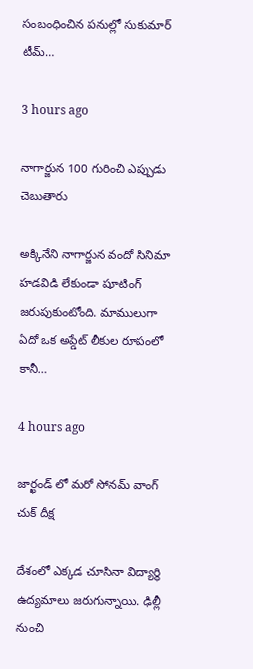సంబంధించిన పనుల్లో సుకుమార్ టీమ్…

3 hours ago

నాగార్జున 100 గురించి ఎప్పుడు చెబుతారు

అక్కినేని నాగార్జున వందో సినిమా హడవిడి లేకుండా షూటింగ్ జరుపుకుంటోంది. మాములుగా ఏదో ఒక అప్డేట్ లీకుల రూపంలో కానీ…

4 hours ago

జార్ఖండ్ లో మరో సోనమ్ వాంగ్ చుక్ దీక్ష

దేశంలో ఎక్కడ చూసినా విద్యార్థి ఉద్యమాలు జరుగున్నాయి. ఢిల్లీ నుంచి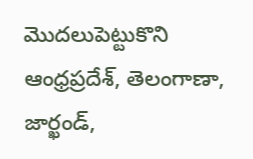మొదలుపెట్టుకొని ఆంధ్రప్రదేశ్, తెలంగాణా, జార్ఖండ్,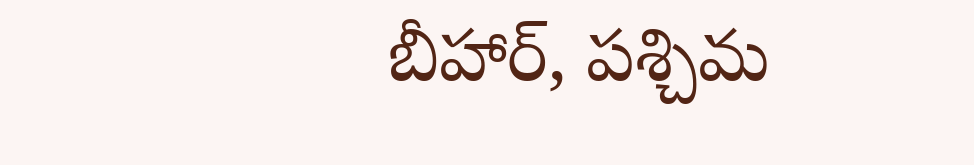బీహార్, పశ్చిమ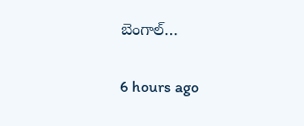బెంగాల్…

6 hours ago